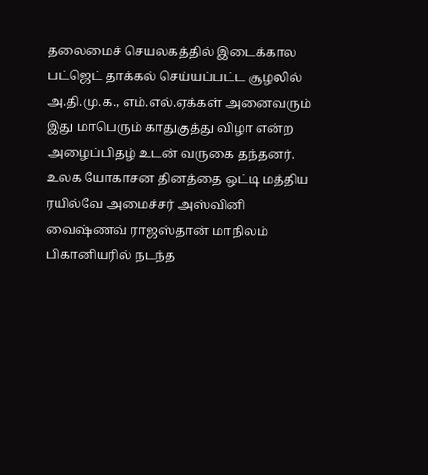தலைமைச் செயலகத்தில் இடைக்கால பட்ஜெட் தாக்கல் செய்யப்பட்ட சூழலில் அ.தி.மு.க., எம்.எல்.ஏக்கள் அனைவரும் இது மாபெரும் காதுகுத்து விழா என்ற அழைப்பிதழ் உடன் வருகை தந்தனர்.
உலக யோகாசன தினத்தை ஒட்டி மத்திய ரயில்வே அமைச்சர் அஸ்வினி வைஷ்ணவ் ராஜஸ்தான் மாநிலம் பிகானியரில் நடந்த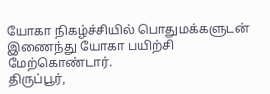யோகா நிகழ்ச்சியில் பொதுமக்களுடன் இணைந்து யோகா பயிற்சி மேற்கொண்டார்.
திருப்பூர்,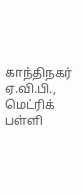காந்திநகர் ஏ.வி.பி., மெட்ரிக் பள்ளி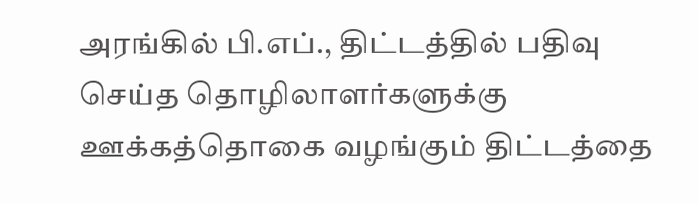அரங்கில் பி.எப்., திட்டத்தில் பதிவு செய்த தொழிலாளர்களுக்கு ஊக்கத்தொகை வழங்கும் திட்டத்தை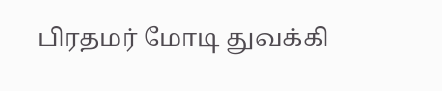பிரதமர் மோடி துவக்கி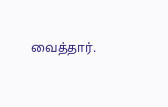வைத்தார்.